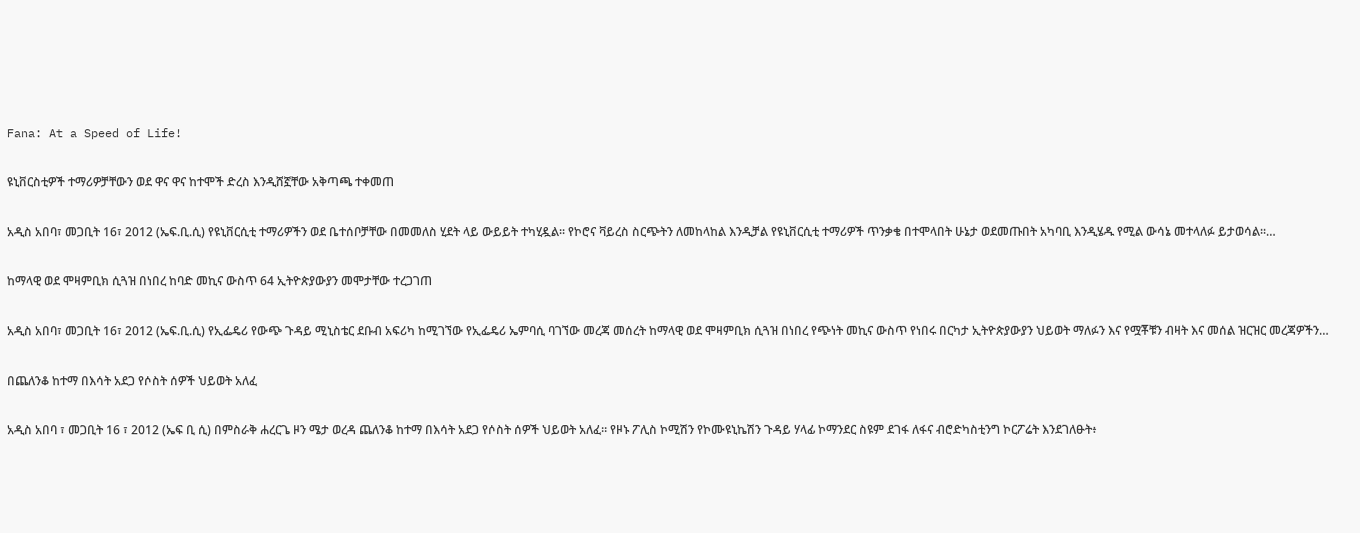Fana: At a Speed of Life!

ዩኒቨርስቲዎች ተማሪዎቻቸውን ወደ ዋና ዋና ከተሞች ድረስ እንዲሸኟቸው አቅጣጫ ተቀመጠ

አዲስ አበባ፣ መጋቢት 16፣ 2012 (ኤፍ.ቢ.ሲ) የዩኒቨርሲቲ ተማሪዎችን ወደ ቤተሰቦቻቸው በመመለስ ሂደት ላይ ውይይት ተካሂዷል፡፡ የኮሮና ቫይረስ ስርጭትን ለመከላከል እንዲቻል የዩኒቨርሲቲ ተማሪዎች ጥንቃቄ በተሞላበት ሁኔታ ወደመጡበት አካባቢ እንዲሄዱ የሚል ውሳኔ መተላለፉ ይታወሳል፡፡…

ከማላዊ ወደ ሞዛምቢክ ሲጓዝ በነበረ ከባድ መኪና ውስጥ 64 ኢትዮጵያውያን መሞታቸው ተረጋገጠ

አዲስ አበባ፣ መጋቢት 16፣ 2012 (ኤፍ.ቢ.ሲ) የኢፌዴሪ የውጭ ጉዳይ ሚኒስቴር ደቡብ አፍሪካ ከሚገኘው የኢፌዴሪ ኤምባሲ ባገኘው መረጃ መሰረት ከማላዊ ወደ ሞዛምቢክ ሲጓዝ በነበረ የጭነት መኪና ውስጥ የነበሩ በርካታ ኢትዮጵያውያን ህይወት ማለፉን እና የሟቾቹን ብዛት እና መሰል ዝርዝር መረጃዎችን…

በጨለንቆ ከተማ በእሳት አደጋ የሶስት ሰዎች ህይወት አለፈ

አዲስ አበባ ፣ መጋቢት 16 ፣ 2012 (ኤፍ ቢ ሲ) በምስራቅ ሐረርጌ ዞን ሜታ ወረዳ ጨለንቆ ከተማ በእሳት አደጋ የሶስት ሰዎች ህይወት አለፈ። የዞኑ ፖሊስ ኮሚሽን የኮሙዩኒኬሽን ጉዳይ ሃላፊ ኮማንደር ስዩም ደገፋ ለፋና ብሮድካስቲንግ ኮርፖሬት እንደገለፁት፥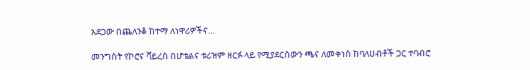አደጋው በጨለንቆ ከተማ ለነዋሪዎችና…

መንግስት የኮሮና ቫይረስ በሆቴልና ቱሪዝም ዘርፉ ላይ የሚያደርሰውን ጫና ለመቀነስ ከባለሀብቶች ጋር ተባብሮ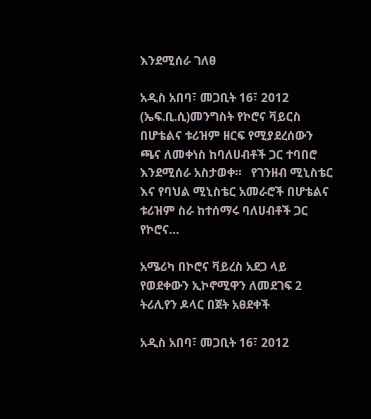እንደሚሰራ ገለፀ

አዲስ አበባ፣ መጋቢት 16፣ 2012 (ኤፍ.ቢ.ሲ)መንግስት የኮሮና ቫይርስ በሆቴልና ቱሪዝም ዘርፍ የሚያደረሰውን ጫና ለመቀነስ ከባለሀብቶች ጋር ተባበሮ እንደሚሰራ አስታወቀ።   የገንዘብ ሚኒስቴር እና የባህል ሚኒስቴር አመራሮች በሆቴልና ቱሪዝም ስራ ከተሰማሩ ባለሀብቶች ጋር የኮሮና…

አሜሪካ በኮሮና ቫይረስ አደጋ ላይ የወደቀውን ኢኮኖሚዋን ለመደገፍ 2 ትሪሊየን ዶላር በጀት አፀደቀች

አዲስ አበባ፣ መጋቢት 16፣ 2012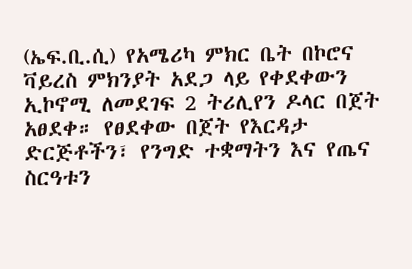(ኤፍ.ቢ.ሲ) የአሜሪካ ምክር ቤት በኮሮና ቫይረስ ምክንያት አደጋ ላይ የቀደቀውን ኢኮኖሚ ለመደገፍ 2 ትሪሊየን ዶላር በጀት አፀደቀ። የፀደቀው በጀት የእርዳታ ድርጅቶችን፣ የንግድ ተቋማትን እና የጤና ስርዓቱን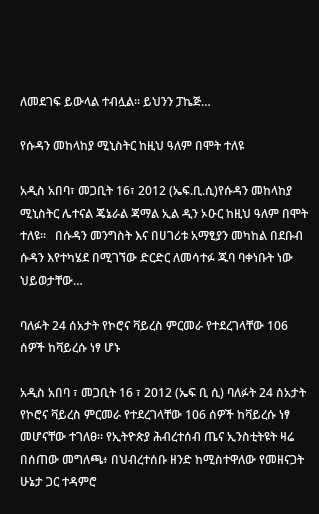ለመደገፍ ይውላል ተብሏል። ይህንን ፓኬጅ…

የሱዳን መከላከያ ሚኒስትር ከዚህ ዓለም በሞት ተለዩ

አዲስ አበባ፣ መጋቢት 16፣ 2012 (ኤፍ.ቢ.ሲ)የሱዳን መከላከያ ሚኒስትር ሌተናል ጄኔራል ጃማል ኢል ዲን ኦዑር ከዚህ ዓለም በሞት ተለዩ።   በሱዳን መንግስት እና በሀገሪቱ አማፂያን መካከል በደቡብ ሱዳን እየተካሄደ በሚገኘው ድርድር ለመሳተፉ ጁባ ባቀነቡት ነው ህይወታቸው…

ባለፉት 24 ሰአታት የኮሮና ቫይረስ ምርመራ የተደረገላቸው 106 ሰዎች ከቫይረሱ ነፃ ሆኑ

አዲስ አበባ ፣ መጋቢት 16 ፣ 2012 (ኤፍ ቢ ሲ) ባለፉት 24 ሰአታት የኮሮና ቫይረስ ምርመራ የተደረገላቸው 106 ሰዎች ከቫይረሱ ነፃ መሆናቸው ተገለፀ። የኢትዮጵያ ሕብረተሰብ ጤና ኢንስቲትዩት ዛሬ በሰጠው መግለጫ፥ በህብረተሰቡ ዘንድ ከሚስተዋለው የመዘናጋት ሁኔታ ጋር ተዳምሮ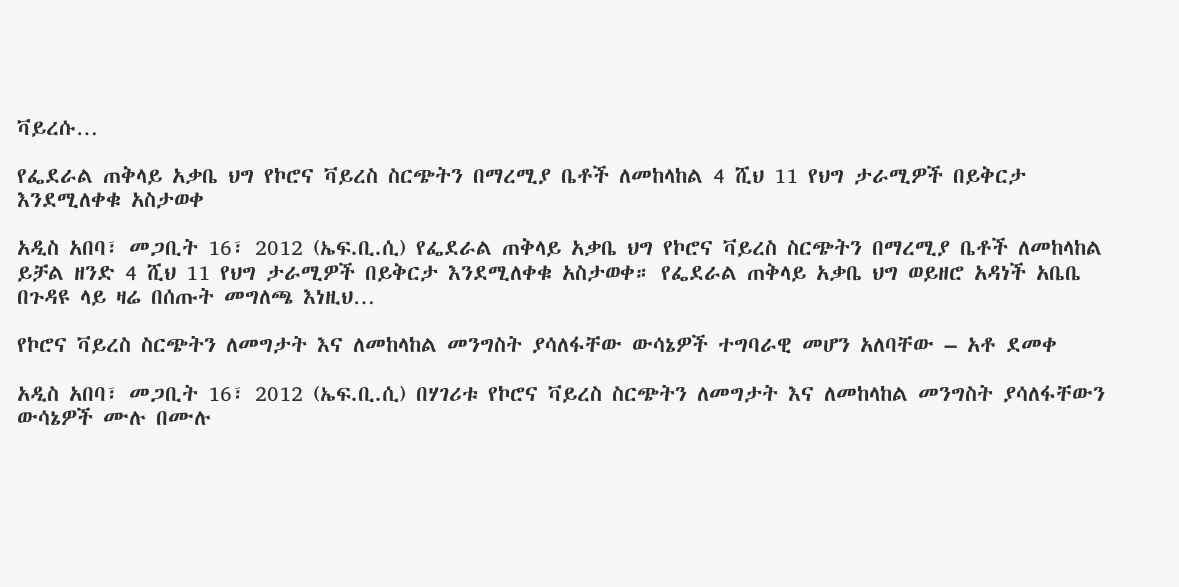ቫይረሱ…

የፌደራል ጠቅላይ አቃቤ ህግ የኮሮና ቫይረስ ስርጭትን በማረሚያ ቤቶች ለመከላከል 4 ሺህ 11 የህግ ታራሚዎች በይቅርታ እንደሚለቀቁ አስታወቀ

አዲስ አበባ፣ መጋቢት 16፣ 2012 (ኤፍ.ቢ.ሲ) የፌደራል ጠቅላይ አቃቤ ህግ የኮሮና ቫይረስ ስርጭትን በማረሚያ ቤቶች ለመከላከል ይቻል ዘንድ 4 ሺህ 11 የህግ ታራሚዎች በይቅርታ እንደሚለቀቁ አስታወቀ። የፌደራል ጠቅላይ አቃቤ ህግ ወይዘሮ አዳነች አቤቤ በጉዳዩ ላይ ዛሬ በሰጡት መግለጫ እነዚህ…

የኮሮና ቫይረስ ስርጭትን ለመግታት እና ለመከላከል መንግስት ያሳለፋቸው ውሳኔዎች ተግባራዊ መሆን አለባቸው – አቶ ደመቀ

አዲስ አበባ፣ መጋቢት 16፣ 2012 (ኤፍ.ቢ.ሲ) በሃገሪቱ የኮሮና ቫይረስ ስርጭትን ለመግታት እና ለመከላከል መንግስት ያሳለፋቸውን ውሳኔዎች ሙሉ በሙሉ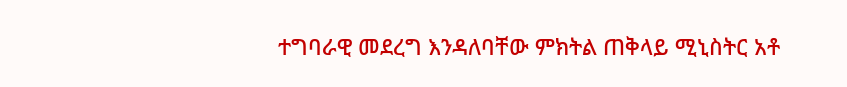ተግባራዊ መደረግ እንዳለባቸው ምክትል ጠቅላይ ሚኒስትር አቶ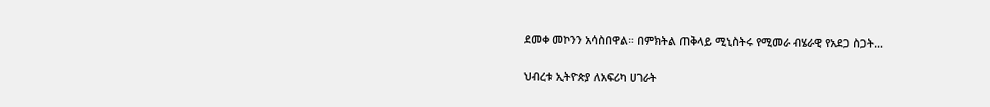ደመቀ መኮንን አሳስበዋል። በምክትል ጠቅላይ ሚኒስትሩ የሚመራ ብሄራዊ የአደጋ ስጋት…

ህብረቱ ኢትዮጵያ ለአፍሪካ ሀገራት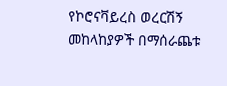የኮሮናቫይረስ ወረርሽኝ መከላከያዎች በማሰራጨቱ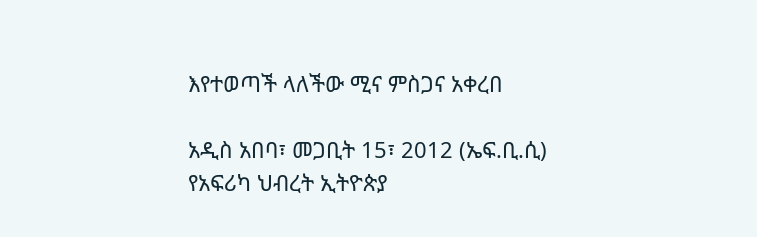እየተወጣች ላለችው ሚና ምስጋና አቀረበ

አዲስ አበባ፣ መጋቢት 15፣ 2012 (ኤፍ.ቢ.ሲ)  የአፍሪካ ህብረት ኢትዮጵያ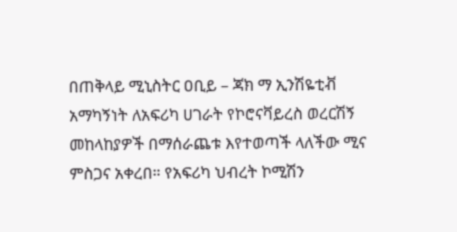በጠቅላይ ሚኒስትር ዐቢይ – ጃክ ማ ኢንሽዬቲቭ አማካኝነት ለአፍሪካ ሀገራት የኮሮናቫይረስ ወረርሽኝ መከላከያዎች በማሰራጨቱ እየተወጣች ላለችው ሚና ምስጋና አቀረበ። የአፍሪካ ህብረት ኮሚሽን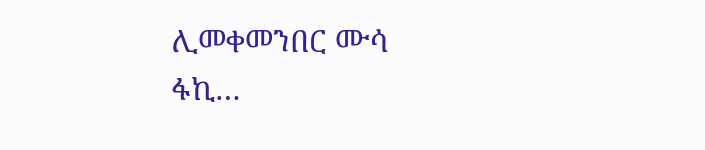ሊመቀመንበር ሙሳ ፋኪ…